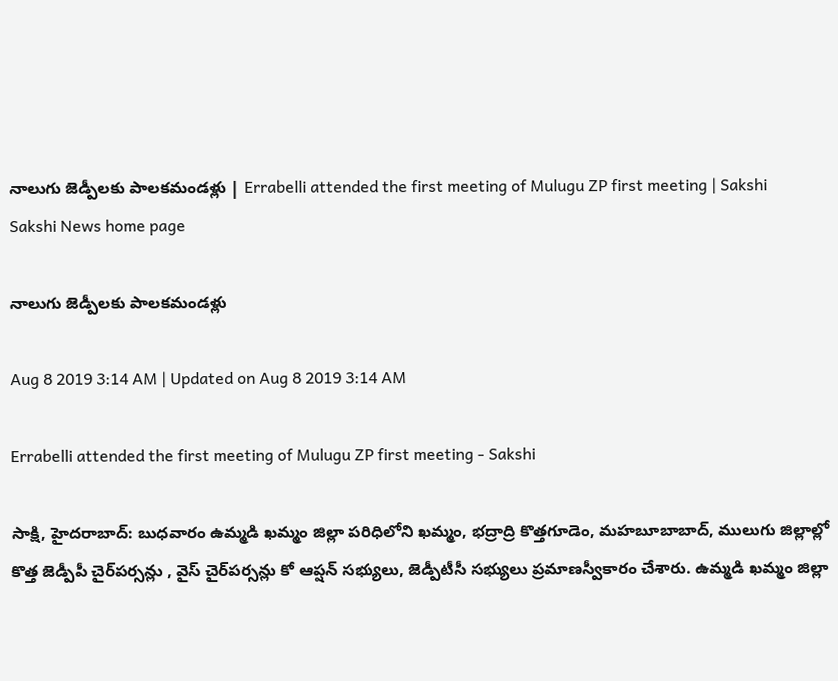నాలుగు జెడ్పీలకు పాలకమండళ్లు | Errabelli attended the first meeting of Mulugu ZP first meeting | Sakshi
Sakshi News home page

నాలుగు జెడ్పీలకు పాలకమండళ్లు

Aug 8 2019 3:14 AM | Updated on Aug 8 2019 3:14 AM

Errabelli attended the first meeting of Mulugu ZP first meeting - Sakshi

సాక్షి, హైదరాబాద్‌: బుధవారం ఉమ్మడి ఖమ్మం జిల్లా పరిధిలోని ఖమ్మం, భద్రాద్రి కొత్తగూడెం, మహబూబాబాద్, ములుగు జిల్లాల్లో కొత్త జెడ్పీపీ చైర్‌పర్సన్లు , వైస్‌ చైర్‌పర్సన్లు కో ఆప్షన్‌ సభ్యులు, జెడ్పీటీసీ సభ్యులు ప్రమాణస్వీకారం చేశారు. ఉమ్మడి ఖమ్మం జిల్లా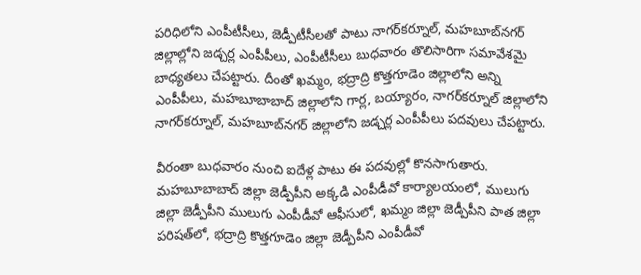పరిధిలోని ఎంపీటీసీలు, జెడ్పీటీసీలతో పాటు నాగర్‌కర్నూల్, మహబూబ్‌నగర్‌ జిల్లాల్లోని జడ్చర్ల ఎంపీపీలు, ఎంపీటీసీలు బుధవారం తొలిసారిగా సమావేశమై బాధ్యతలు చేపట్టారు. దీంతో ఖమ్మం, భద్రాద్రి కొత్తగూడెం జిల్లాలోని అన్ని ఎంపీపీలు, మహబూబాబాద్‌ జిల్లాలోని గార్ల, బయ్యారం, నాగర్‌కర్నూల్‌ జిల్లాలోని నాగర్‌కర్నూల్, మహబూబ్‌నగర్‌ జిల్లాలోని జడ్చర్ల ఎంపీపీలు పదవులు చేపట్టారు.

వీరంతా బుధవారం నుంచి ఐదేళ్ల పాటు ఈ పదవుల్లో కొనసాగుతారు. మహబూబాబాద్‌ జిల్లా జెడ్పీపీని అక్కడి ఎంపీడీవో కార్యాలయంలో, ములుగు జిల్లా జెడ్పీపీని ములుగు ఎంపీడీవో ఆఫీసులో, ఖమ్మం జిల్లా జెడ్పీపీని పాత జిల్లా పరిషత్‌లో, భద్రాద్రి కొత్తగూడెం జిల్లా జెడ్పీపీని ఎంపీడీవో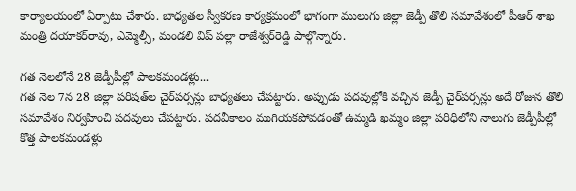కార్యాలయంలో ఏర్పాటు చేశారు. బాధ్యతల స్వీకరణ కార్యక్రమంలో భాగంగా ములుగు జిల్లా జెడ్పీ తొలి సమావేశంలో పీఆర్‌ శాఖ మంత్రి దయాకర్‌రావు, ఎమ్మెల్సీ, మండలి విప్‌ పల్లా రాజేశ్వర్‌రెడ్డి పాల్గొన్నారు.

గత నెలలోనే 28 జెడ్పీపీల్లో పాలకమండళ్లు...
గత నెల 7న 28 జిల్లా పరిషత్‌ల చైర్‌పర్సన్లు బాధ్యతలు చేపట్టారు. అప్పుడు పదవుల్లోకి వచ్చిన జెడ్పీ చైర్‌పర్సన్లు అదే రోజున తొలి సమావేశం నిర్వహించి పదవులు చేపట్టారు. పదవీకాలం ముగియకపోవడంతో ఉమ్మడి ఖమ్మం జిల్లా పరిధిలోని నాలుగు జెడ్పీపీల్లో కొత్త పాలకమండళ్లు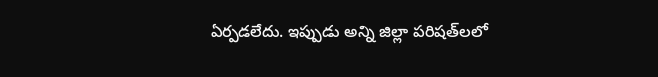ఏర్పడలేదు. ఇప్పుడు అన్ని జిల్లా పరిషత్‌లలో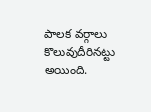పాలక వర్గాలు కొలువుదీరినట్టు అయింది.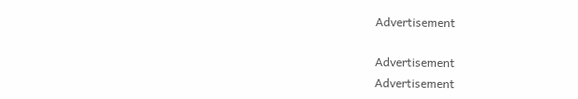Advertisement

Advertisement
Advertisement